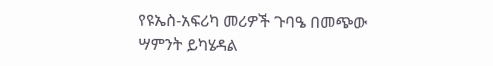የዩኤስ-አፍሪካ መሪዎች ጉባዔ በመጭው ሣምንት ይካሄዳል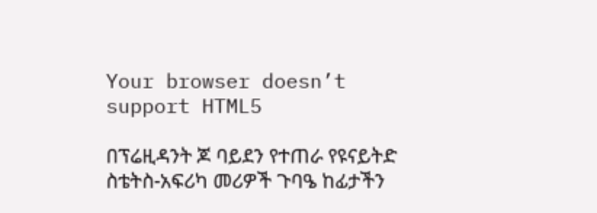Your browser doesn’t support HTML5

በፕሬዚዳንት ጆ ባይደን የተጠራ የዩናይትድ ስቴትስ-አፍሪካ መሪዎች ጉባዔ ከፊታችን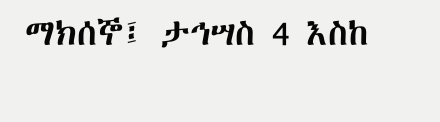ማክሰኞ፤ ታኅሣስ 4 እስከ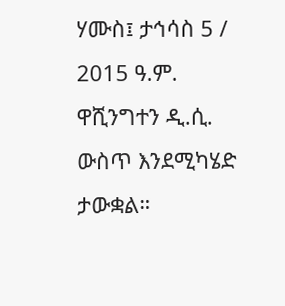ሃሙስ፤ ታኅሳስ 5 / 2015 ዓ.ም. ዋሺንግተን ዲ.ሲ. ውስጥ እንደሚካሄድ ታውቋል።